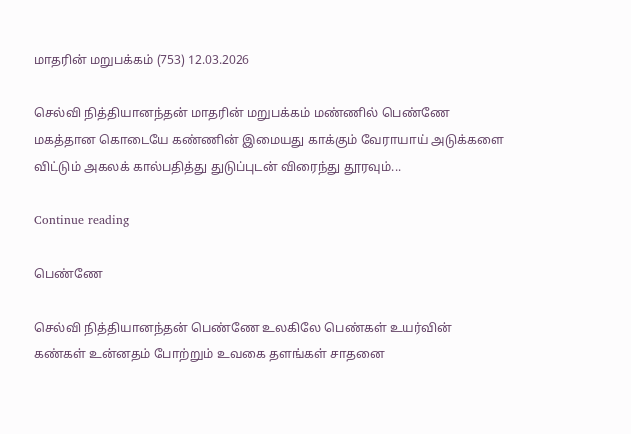மாதரின் மறுபக்கம் (753) 12.03.2026

செல்வி நித்தியானந்தன் மாதரின் மறுபக்கம் மண்ணில் பெண்ணே மகத்தான கொடையே கண்ணின் இமையது காக்கும் வேராயாய் அடுக்களை விட்டும் அகலக் கால்பதித்து துடுப்புடன் விரைந்து தூரவும்...

Continue reading

பெண்ணே

செல்வி நித்தியானந்தன் பெண்ணே உலகிலே பெண்கள் உயர்வின் கண்கள் உன்னதம் போற்றும் உவகை தளங்கள் சாதனை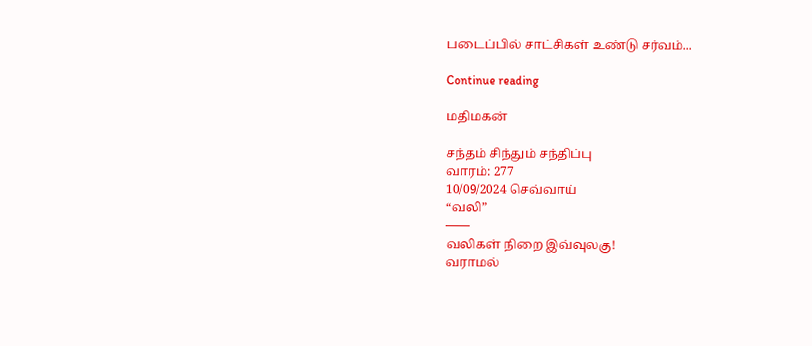படைப்பில் சாட்சிகள் உண்டு சர்வம்...

Continue reading

மதிமகன்

சந்தம் சிந்தும் சந்திப்பு
வாரம்: 277
10/09/2024 செவ்வாய்
“வலி”
——
வலிகள் நிறை இவ்வுலகு!
வராமல்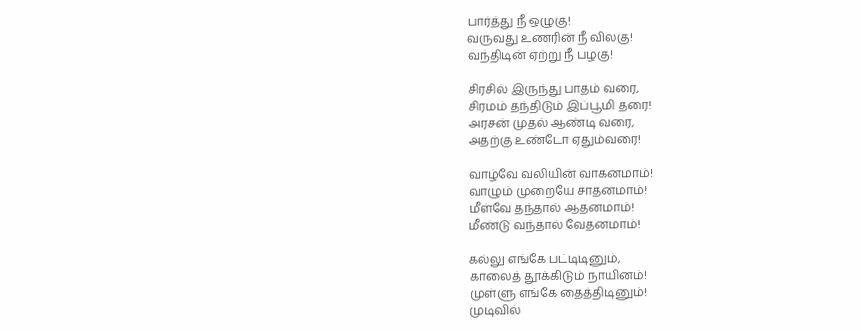பார்த்து நீ ஒழுகு!
வருவது உணரின் நீ விலகு!
வந்திடின் ஏற்று நீ பழகு!

சிரசில் இருந்து பாதம் வரை,
சிரமம் தந்திடும் இப்பூமி தரை!
அரசன் முதல் ஆண்டி வரை,
அதற்கு உண்டோ ஏதும்வரை!

வாழ்வே வலியின் வாகனமாம்!
வாழும் முறையே சாதனமாம்!
மீள்வே தந்தால் ஆதனமாம்!
மீண்டு வந்தால் வேதனமாம்!

கல்லு எங்கே பட்டிடினும்,
காலைத் தூக்கிடும் நாயினம்!
முள்ளு எங்கே தைத்திடினும்!
முடிவில்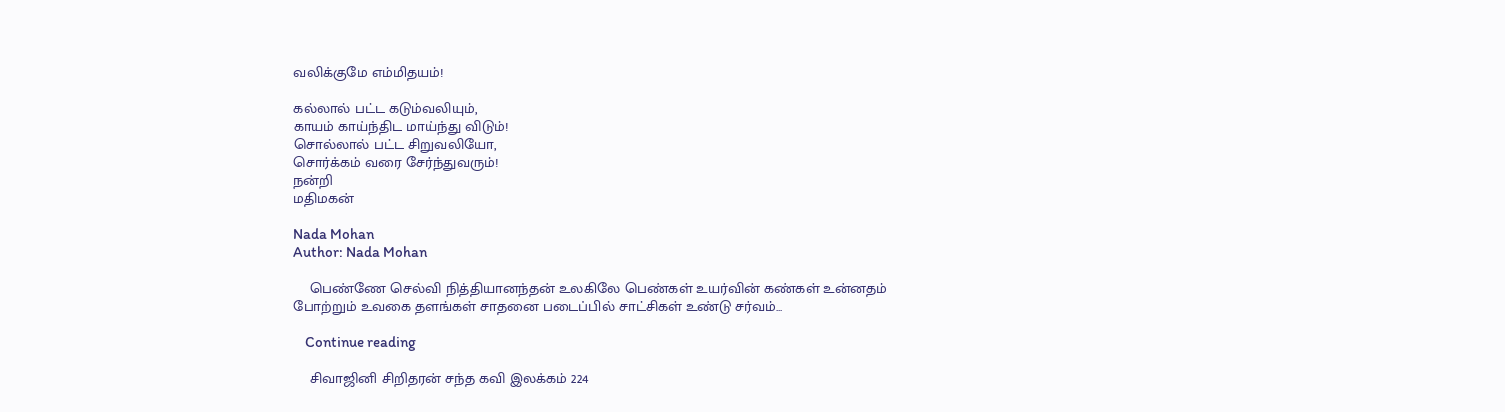வலிக்குமே எம்மிதயம்!

கல்லால் பட்ட கடும்வலியும்,
காயம் காய்ந்திட மாய்ந்து விடும்!
சொல்லால் பட்ட சிறுவலியோ,
சொர்க்கம் வரை சேர்ந்துவரும்!
நன்றி
மதிமகன்

Nada Mohan
Author: Nada Mohan

    பெண்ணே செல்வி நித்தியானந்தன் உலகிலே பெண்கள் உயர்வின் கண்கள் உன்னதம் போற்றும் உவகை தளங்கள் சாதனை படைப்பில் சாட்சிகள் உண்டு சர்வம்...

    Continue reading

    சிவாஜினி சிறிதரன் சந்த கவி இலக்கம் 224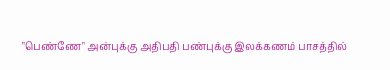"பெண்ணே" அன்புக்கு அதிபதி பண்புக்கு இலக்கணம் பாசத்தில்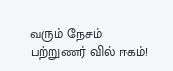வரும் நேசம் பற்றுணர் வில் ஈகம்!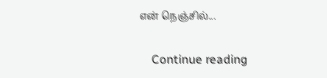என் நெஞ்சில்...

    Continue reading